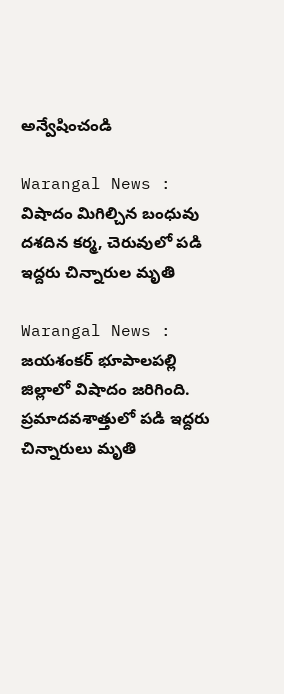అన్వేషించండి

Warangal News : విషాదం మిగిల్చిన బంధువు దశదిన కర్మ, చెరువులో పడి ఇద్దరు చిన్నారుల మృతి

Warangal News : జయశంకర్ భూపాలపల్లి జిల్లాలో విషాదం జరిగింది. ప్రమాదవశాత్తులో పడి ఇద్దరు చిన్నారులు మృతి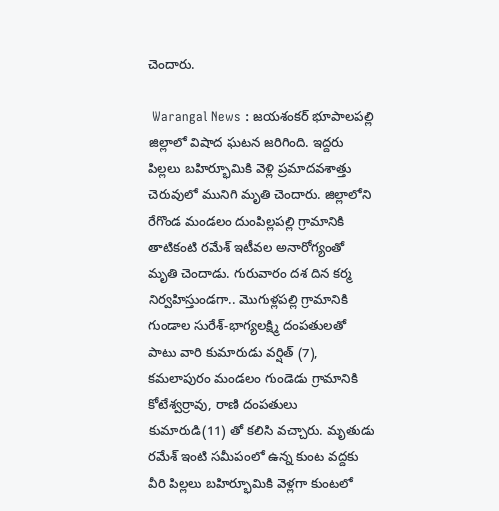చెందారు.

 Warangal News : జయశంకర్ భూపాలపల్లి జిల్లాలో విషాద ఘటన జరిగింది. ఇద్దరు పిల్లలు బహిర్భూమికి వెళ్లి ప్రమాదవశాత్తు చెరువులో మునిగి మృతి చెందారు. జిల్లాలోని రేగొండ మండలం దుంపిల్లపల్లి గ్రామానికి తాటికంటి రమేశ్ ఇటీవల అనారోగ్యంతో మృతి చెందాడు. గురువారం దశ దిన కర్మ నిర్వహిస్తుండగా.. మొగుళ్లపల్లి గ్రామానికి గుండాల సురేశ్-భాగ్యలక్ష్మి దంపతులతో పాటు వారి కుమారుడు వర్షిత్ (7), కమలాపురం మండలం గుండెడు గ్రామానికి కోటేశ్వర్రావు, రాణి దంపతులు కుమారుడి(11) తో కలిసి వచ్చారు. మృతుడు రమేశ్ ఇంటి సమీపంలో ఉన్న కుంట వద్దకు వీరి పిల్లలు బహిర్భూమికి వెళ్లగా కుంటలో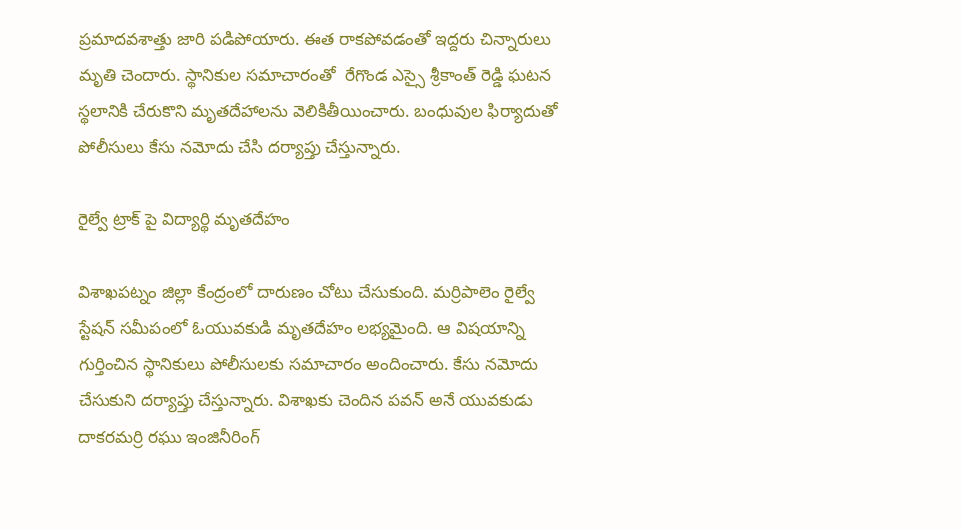ప్రమాదవశాత్తు జారి పడిపోయారు. ఈత రాకపోవడంతో ఇద్దరు చిన్నారులు మృతి చెందారు. స్థానికుల సమాచారంతో  రేగొండ ఎస్సై శ్రీకాంత్ రెడ్డి ఘటన స్థలానికి చేరుకొని మృతదేహాలను వెలికితీయించారు. బంధువుల ఫిర్యాదుతో  పోలీసులు కేసు నమోదు చేసి దర్యాప్తు చేస్తున్నారు.

రైల్వే ట్రాక్ పై విద్యార్థి మృతదేహం

విశాఖపట్నం జిల్లా కేంద్రంలో దారుణం చోటు చేసుకుంది. మర్రిపాలెం రైల్వే స్టేషన్ సమీపంలో ఓయువకుడి మృతదేహం లభ్యమైంది. ఆ విషయాన్ని గుర్తించిన స్థానికులు పోలీసులకు సమాచారం అందించారు. కేసు నమోదు చేసుకుని దర్యాప్తు చేస్తున్నారు. విశాఖకు చెందిన పవన్ అనే యువకుడు దాకరమర్రి రఘు ఇంజినీరింగ్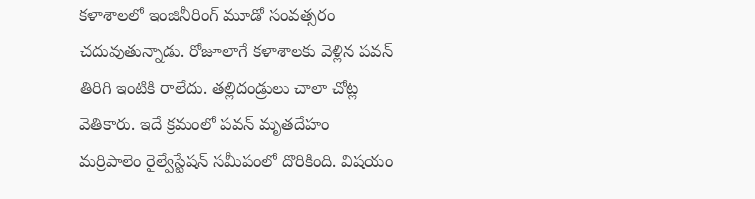కళాశాలలో ఇంజినీరింగ్ మూడో సంవత్సరం చదువుతున్నాడు. రోజూలాగే కళాశాలకు వెళ్లిన పవన్ తిరిగి ఇంటికి రాలేదు. తల్లిదండ్రులు చాలా చోట్ల వెతికారు. ఇదే క్రమంలో పవన్ మృతదేహం మర్రిపాలెం రైల్వేస్టేషన్ సమీపంలో దొరికింది. విషయం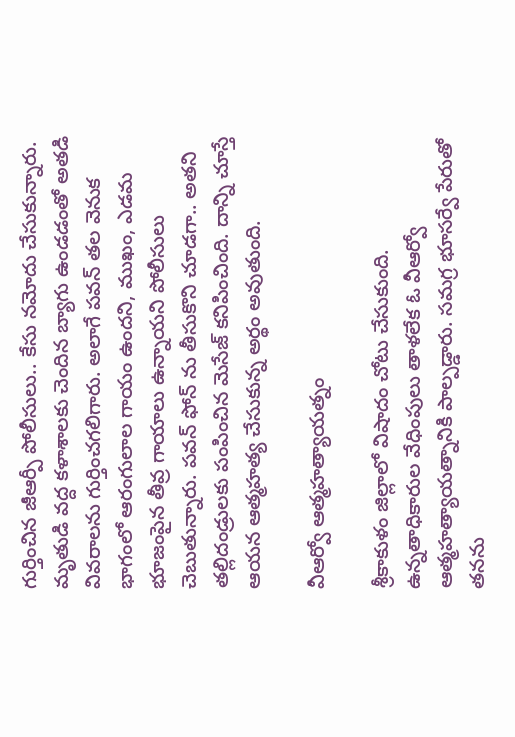గుర్తించిన జీఆర్పీ పోలీసులు.. కేసు నమోదు చేసుకున్నారు. మృతుడి వద్ద కళాశాలకు చెందిన బ్యాగు ఉండడంతో అతడి వివరాలను గుర్తించగలిగారు. అలాగే పవన్ తల వెనుక భాగంలో ఆరంగులాల గాయం ఉందని, ముఖం, ఎడమ భూజంపైన తీవ్ర గాయాలు ఉన్నాయని పోలీసులు చెబుతున్నారు. పవన్ ఫోన్ ను తీసుకొని చూడగా.. అతని తల్లిదండ్రులకు పంపించిన మెసేజ్ కనిపించింది. దాన్ని చూస్తే ఆయన ఆత్మహత్య చేసుకున్న అర్థం అవుతుంది.

వీఆర్వో ఆత్మహత్యాయత్నం

శ్రీకాకుళం జిల్లాలో విషాదం చోటు చేసుకుంది. ఉన్నతాధికారుల వేధింపులు తాళలేక ఓ వీఆర్వో ఆత్మహత్యాయత్నానికి పాల్పడ్డారు. సమగ్ర భూసర్వే పేరుతో తనను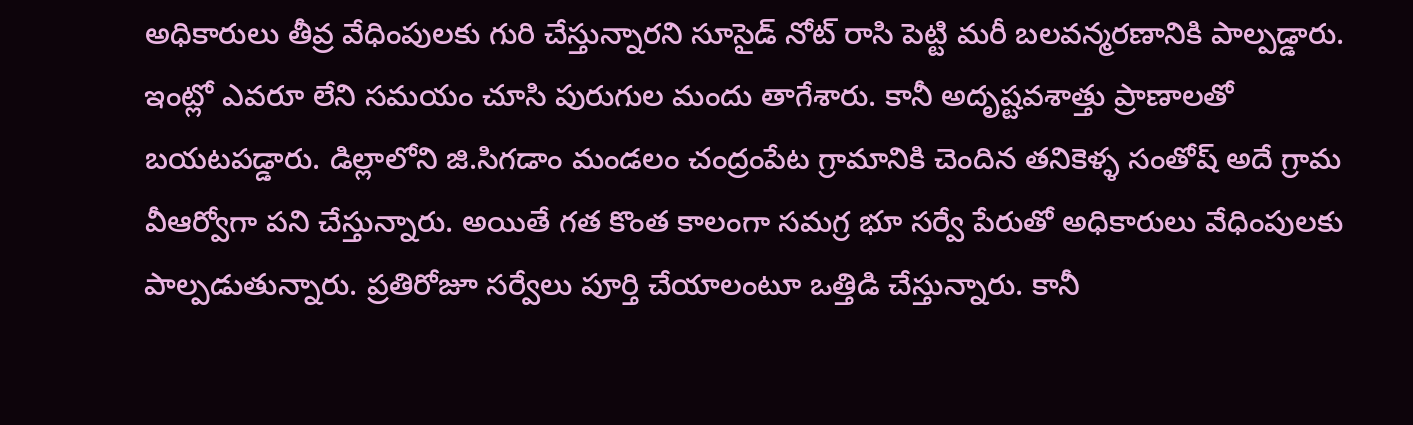అధికారులు తీవ్ర వేధింపులకు గురి చేస్తున్నారని సూసైడ్ నోట్ రాసి పెట్టి మరీ బలవన్మరణానికి పాల్పడ్డారు. ఇంట్లో ఎవరూ లేని సమయం చూసి పురుగుల మందు తాగేశారు. కానీ అదృష్టవశాత్తు ప్రాణాలతో బయటపడ్డారు. డిల్లాలోని జి.సిగడాం మండలం చంద్రంపేట గ్రామానికి చెందిన తనికెళ్ళ సంతోష్ అదే గ్రామ వీఆర్వోగా పని చేస్తున్నారు. అయితే గత కొంత కాలంగా సమగ్ర భూ సర్వే పేరుతో అధికారులు వేధింపులకు పాల్పడుతున్నారు. ప్రతిరోజూ సర్వేలు పూర్తి చేయాలంటూ ఒత్తిడి చేస్తున్నారు. కానీ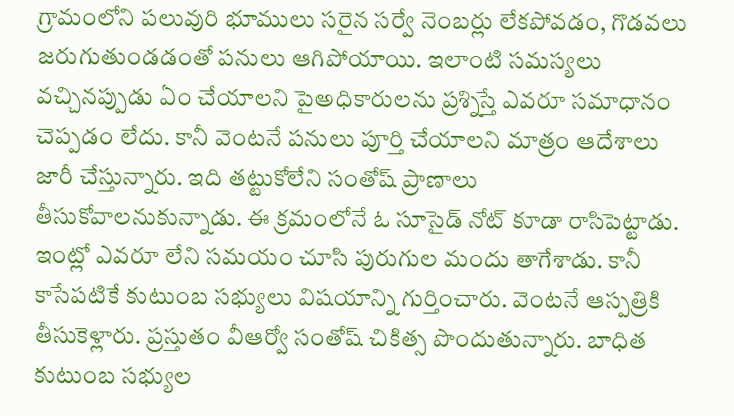గ్రామంలోని పలువురి భూములు సరైన సర్వే నెంబర్లు లేకపోవడం, గొడవలు జరుగుతుండడంతో పనులు ఆగిపోయాయి. ఇలాంటి సమస్యలు వచ్చినప్పుడు ఏం చేయాలని పైఅధికారులను ప్రశ్నిస్తే ఎవరూ సమాధానం చెప్పడం లేదు. కానీ వెంటనే పనులు పూర్తి చేయాలని మాత్రం ఆదేశాలు జారీ చేస్తున్నారు. ఇది తట్టుకోలేని సంతోష్ ప్రాణాలు తీసుకోవాలనుకున్నాడు. ఈ క్రమంలోనే ఓ సూసైడ్ నోట్ కూడా రాసిపెట్టాడు. ఇంట్లో ఎవరూ లేని సమయం చూసి పురుగుల మందు తాగేశాడు. కానీ కాసేపటికే కుటుంబ సభ్యులు విషయాన్ని గుర్తించారు. వెంటనే ఆస్పత్రికి తీసుకెళ్లారు. ప్రస్తుతం వీఆర్వో సంతోష్ చికిత్స పొందుతున్నారు. బాధిత కుటుంబ సభ్యుల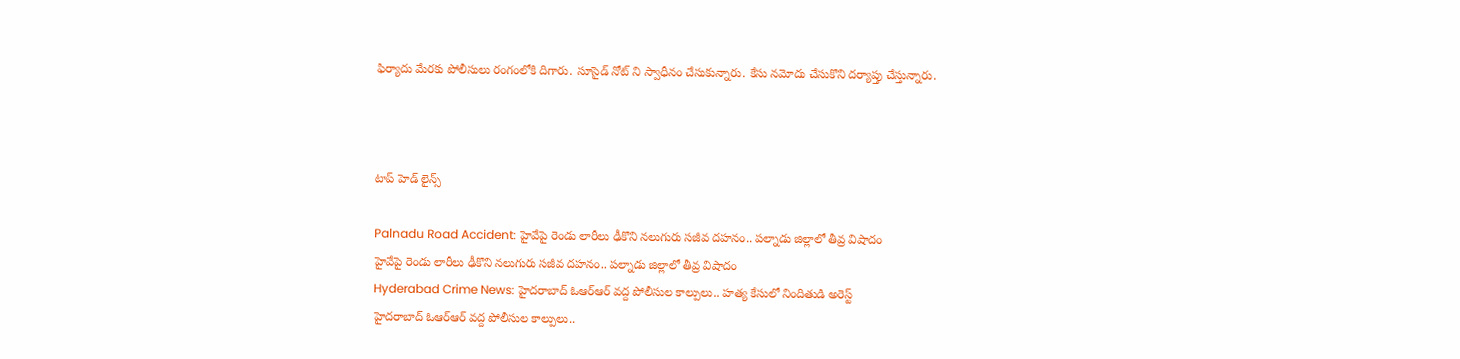ఫిర్యాదు మేరకు పోలీసులు రంగంలోకి దిగారు. సూసైడ్ నోట్ ని స్వాధీనం చేసుకున్నారు. కేసు నమోదు చేసుకొని దర్యాప్తు చేస్తున్నారు.



టాప్ హెడ్ లైన్స్

Palnadu Road Accident: హైవేపై రెండు లారీలు ఢీకొని నలుగురు సజీవ దహనం.. పల్నాడు జిల్లాలో తీవ్ర విషాదం
హైవేపై రెండు లారీలు ఢీకొని నలుగురు సజీవ దహనం.. పల్నాడు జిల్లాలో తీవ్ర విషాదం
Hyderabad Crime News: హైదరాబాద్‌ ఓఆర్ఆర్ వద్ద పోలీసుల కాల్పులు.. హత్య కేసులో నిందితుడి అరెస్ట్
హైదరాబాద్‌ ఓఆర్ఆర్ వద్ద పోలీసుల కాల్పులు..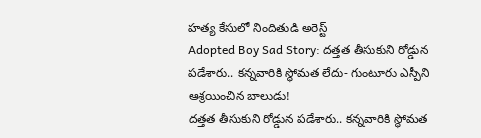హత్య కేసులో నిందితుడి అరెస్ట్
Adopted Boy Sad Story: దత్తత తీసుకుని రోడ్డున పడేశారు.. కన్నవారికి స్థోమత లేదు- గుంటూరు ఎస్పీని ఆశ్రయించిన బాలుడు!
దత్తత తీసుకుని రోడ్డున పడేశారు.. కన్నవారికి స్థోమత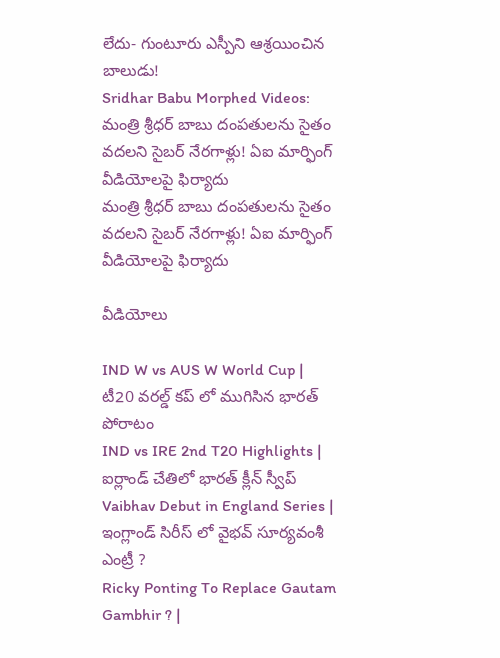లేదు- గుంటూరు ఎస్పీని ఆశ్రయించిన బాలుడు!
Sridhar Babu Morphed Videos: మంత్రి శ్రీధర్ బాబు దంపతులను సైతం వదలని సైబర్ నేరగాళ్లు! ఏఐ మార్ఫింగ్ వీడియోలపై ఫిర్యాదు
మంత్రి శ్రీధర్ బాబు దంపతులను సైతం వదలని సైబర్ నేరగాళ్లు! ఏఐ మార్ఫింగ్ వీడియోలపై ఫిర్యాదు

వీడియోలు

IND W vs AUS W World Cup | టీ20 వరల్డ్ కప్ లో ముగిసిన భారత్ పోరాటం
IND vs IRE 2nd T20 Highlights | ఐర్లాండ్ చేతిలో భారత్ క్లీన్ స్వీప్
Vaibhav Debut in England Series | ఇంగ్లాండ్ సిరీస్ లో వైభవ్ సూర్యవంశీ ఎంట్రీ ?
Ricky Ponting To Replace Gautam Gambhir ? |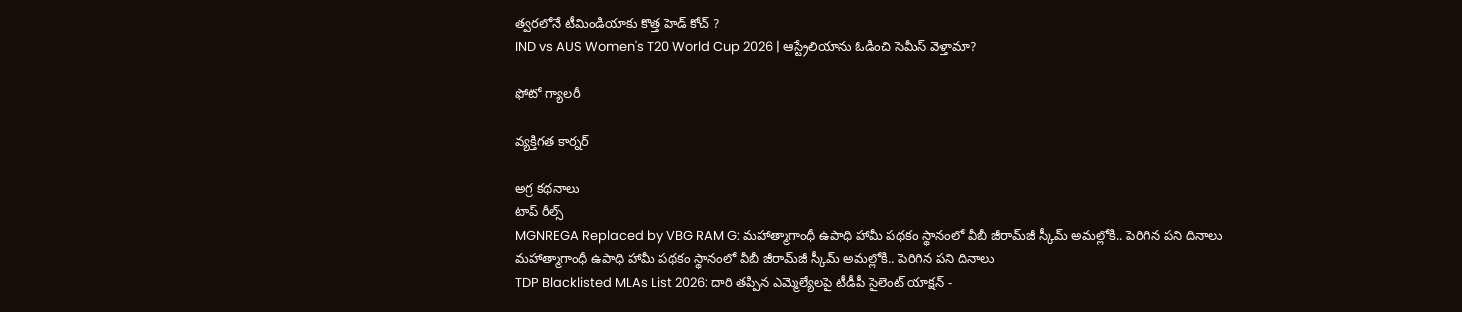త్వరలోనే టీమిండియాకు కొత్త హెడ్ కోచ్ ?
IND vs AUS Women's T20 World Cup 2026 | ఆస్ట్రేలియాను ఓడించి సెమీస్ వెళ్తామా?

ఫోటో గ్యాలరీ

వ్యక్తిగత కార్నర్

అగ్ర కథనాలు
టాప్ రీల్స్
MGNREGA Replaced by VBG RAM G: మహాత్మాగాంధీ ఉపాధి హామీ పథకం స్థానంలో వీబీ జీరామ్‌జీ స్కీమ్ అమల్లోకి.. పెరిగిన పని దినాలు
మహాత్మాగాంధీ ఉపాధి హామీ పథకం స్థానంలో వీబీ జీరామ్‌జీ స్కీమ్ అమల్లోకి.. పెరిగిన పని దినాలు
TDP Blacklisted MLAs List 2026: దారి తప్పిన ఎమ్మెల్యేలపై టీడీపీ సైలెంట్ యాక్షన్ -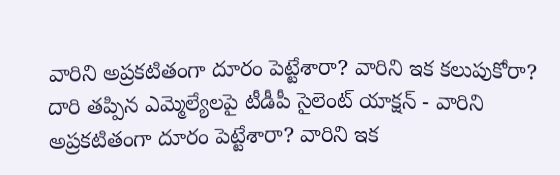వారిని అప్రకటితంగా దూరం పెట్టేశారా? వారిని ఇక కలుపుకోరా?
దారి తప్పిన ఎమ్మెల్యేలపై టీడీపీ సైలెంట్ యాక్షన్ - వారిని అప్రకటితంగా దూరం పెట్టేశారా? వారిని ఇక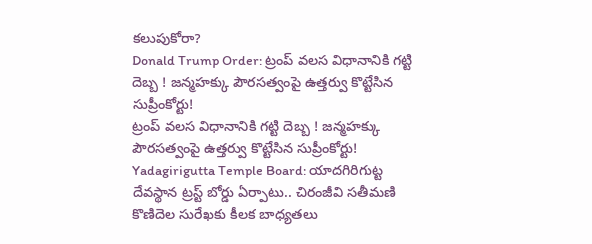కలుపుకోరా?
Donald Trump Order: ట్రంప్ వలస విధానానికి గట్టి దెబ్బ ! జన్మహక్కు పౌరసత్వంపై ఉత్తర్వు కొట్టేసిన సుప్రీంకోర్టు!
ట్రంప్ వలస విధానానికి గట్టి దెబ్బ ! జన్మహక్కు పౌరసత్వంపై ఉత్తర్వు కొట్టేసిన సుప్రీంకోర్టు!
Yadagirigutta Temple Board: యాదగిరిగుట్ట దేవస్థాన ట్రస్ట్‌ బోర్డు ఏర్పాటు.. చిరంజీవి సతీమణి కొణిదెల సురేఖకు కీలక బాధ్యతలు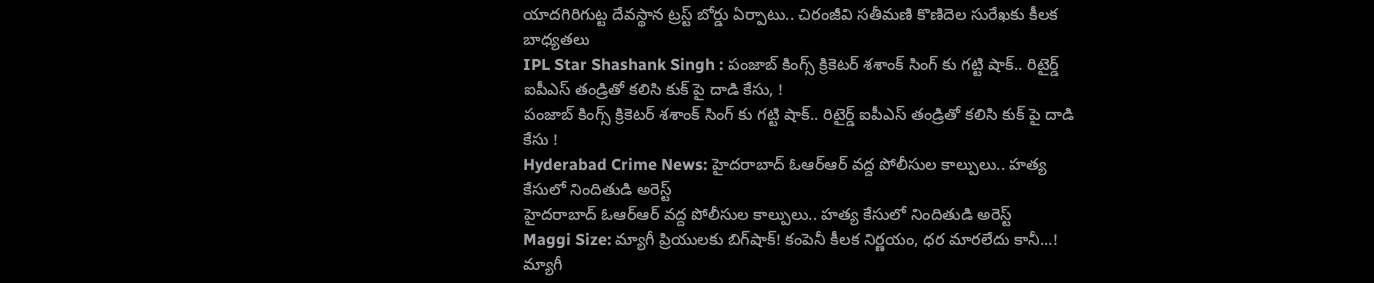యాదగిరిగుట్ట దేవస్థాన ట్రస్ట్‌ బోర్డు ఏర్పాటు.. చిరంజీవి సతీమణి కొణిదెల సురేఖకు కీలక బాధ్యతలు
IPL Star Shashank Singh : పంజాబ్ కింగ్స్ క్రికెటర్ శశాంక్ సింగ్ కు గట్టి షాక్.. రిటైర్డ్ ఐపీఎస్ తండ్రితో కలిసి కుక్ పై దాడి కేసు, !
పంజాబ్ కింగ్స్ క్రికెటర్ శశాంక్ సింగ్ కు గట్టి షాక్.. రిటైర్డ్ ఐపీఎస్ తండ్రితో కలిసి కుక్ పై దాడి కేసు !
Hyderabad Crime News: హైదరాబాద్‌ ఓఆర్ఆర్ వద్ద పోలీసుల కాల్పులు.. హత్య కేసులో నిందితుడి అరెస్ట్
హైదరాబాద్‌ ఓఆర్ఆర్ వద్ద పోలీసుల కాల్పులు.. హత్య కేసులో నిందితుడి అరెస్ట్
Maggi Size: మ్యాగీ ప్రియులకు బిగ్‌షాక్‌! కంపెనీ కీలక నిర్ణయం, ధర మారలేదు కానీ...!
మ్యాగీ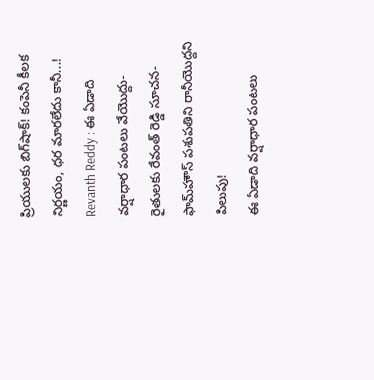ప్రియులకు బిగ్‌షాక్‌! కంపెనీ కీలక నిర్ణయం, ధర మారలేదు కానీ...!
Revanth Reddy : ఈ ఏడాది వర్షాధార పంటలు వేయొద్దు- రైతులకు రేవంత్ రెడ్డి సూచన- ఫామ్‌హౌస్ పశుపతిని రానీయొద్దని పిలుపు!
ఈ ఏడాది వర్షాధార పంటలు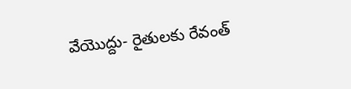వేయొద్దు- రైతులకు రేవంత్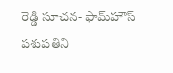రెడ్డి సూచన- ఫామ్‌హౌస్ పశుపతిని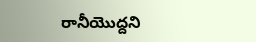రానీయొద్దని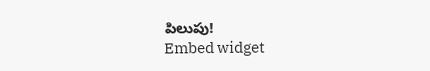పిలుపు!
Embed widget